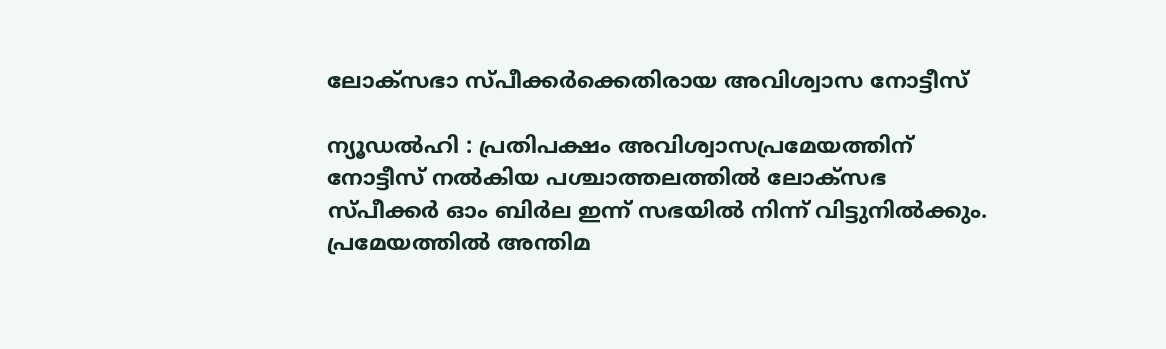ലോക്‌സഭാ സ്‌പീക്കർക്കെതിരായ അവിശ്വാസ നോട്ടീസ്

ന്യൂഡൽഹി : പ്രതിപക്ഷം അവിശ്വാസപ്രമേയത്തിന് നോട്ടീസ് നൽകിയ പശ്ചാത്തലത്തിൽ ലോക്‌സഭ സ്‌പീ‌ക്കർ ഓം ബിർല ഇന്ന് സഭയിൽ നിന്ന് വിട്ടുനിൽക്കും. പ്രമേയത്തിൽ അന്തിമ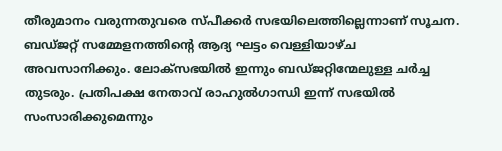തീരുമാനം വരുന്നതുവരെ സ്‌പീക്കർ സഭയിലെത്തില്ലെന്നാണ് സൂചന. ബഡ്‌ജറ്റ് സമ്മേളനത്തിന്റെ ആദ്യ ഘട്ടം വെള്ളിയാഴ്‌ച അവസാനിക്കും. ലോക്‌സഭയിൽ ഇന്നും ബഡ്‌ജറ്റിന്മേലുള്ള ചർച്ച തുടരും. പ്രതിപക്ഷ നേതാവ് രാഹുൽഗാന്ധി ഇന്ന് സഭയിൽ സംസാരിക്കുമെന്നും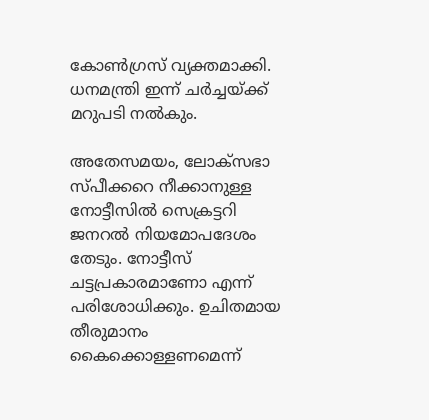കോൺഗ്രസ് വ്യക്തമാക്കി. ധനമന്ത്രി ഇന്ന് ചർച്ചയ്‌ക്ക് മറുപടി നൽകും.

അതേസമയം, ലോക്‌സഭാ സ്‌പീക്കറെ നീക്കാനുള്ള നോട്ടീസിൽ സെക്രട്ടറി ജനറൽ നിയമോപദേശം തേടും. നോട്ടീസ് ചട്ടപ്രകാരമാണോ എന്ന് പരിശോധിക്കും. ഉചിതമായ തീരുമാനം കൈക്കൊള്ളണമെന്ന്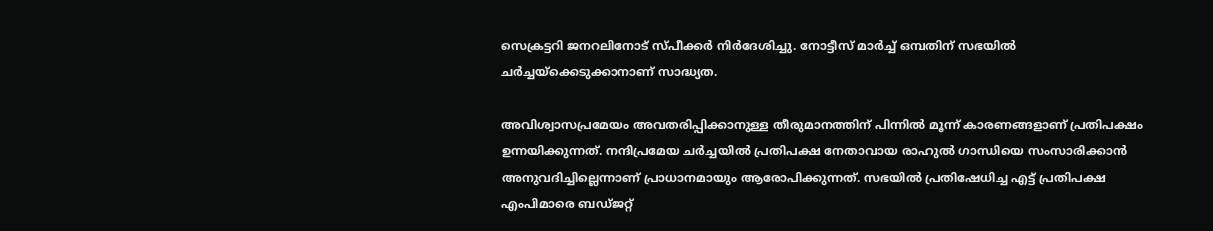സെക്രട്ടറി ജനറലിനോട്‌ സ്‌പീക്കർ നിർദേശിച്ചു. നോട്ടീസ് മാർച്ച് ഒമ്പതിന് സഭയിൽ ചർച്ചയ്‌ക്കെടുക്കാനാണ് സാദ്ധ്യത.

അവിശ്വാസപ്രമേയം അവതരിപ്പിക്കാനുള്ള തീരുമാനത്തിന് പിന്നിൽ മൂന്ന് കാരണങ്ങളാണ് പ്രതിപക്ഷം ഉന്നയിക്കുന്നത്. നന്ദിപ്രമേയ ചർച്ചയിൽ പ്രതിപക്ഷ നേതാവായ രാഹുൽ ഗാന്ധിയെ സംസാരിക്കാൻ അനുവദിച്ചില്ലെന്നാണ് പ്രാധാനമായും ആരോപിക്കുന്നത്. സഭയിൽ പ്രതിഷേധിച്ച എട്ട് പ്രതിപക്ഷ എംപിമാരെ ബഡ്‌ജറ്റ്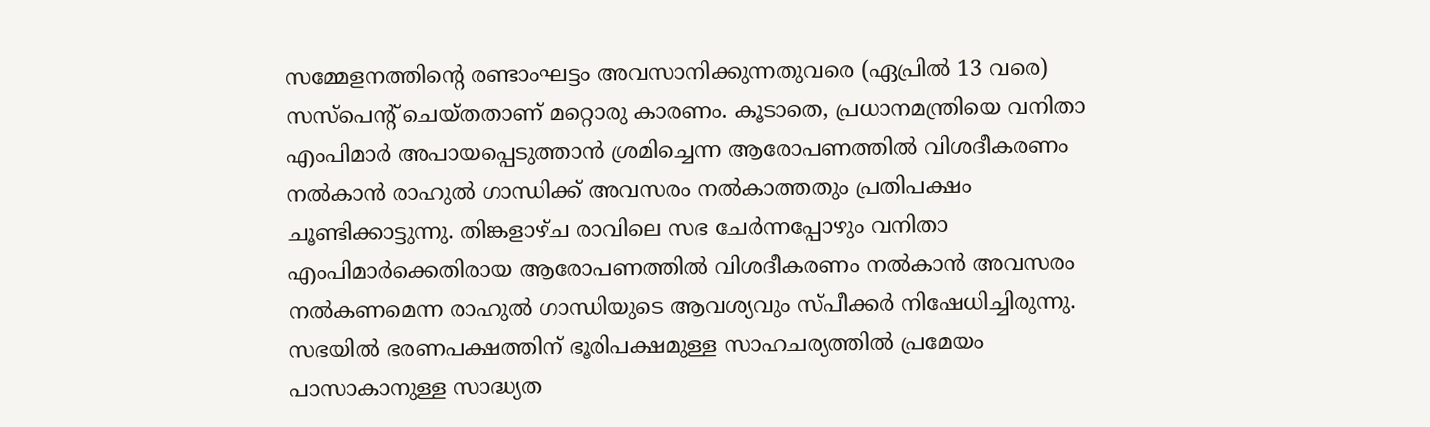സമ്മേളനത്തിന്റെ രണ്ടാംഘട്ടം അവസാനിക്കുന്നതുവരെ (ഏപ്രിൽ 13 വരെ) സസ്‌പെന്റ് ചെയ്‌തതാണ് മറ്റൊരു കാരണം. കൂടാതെ, പ്രധാനമന്ത്രിയെ വനിതാ എംപിമാർ അപായപ്പെടുത്താൻ ശ്രമിച്ചെന്ന ആരോപണത്തിൽ വിശദീകരണം നൽകാൻ രാഹുൽ ഗാന്ധിക്ക് അവസരം നൽകാത്തതും പ്രതിപക്ഷം ചൂണ്ടിക്കാട്ടുന്നു. തിങ്കളാഴ്‌ച രാവിലെ സഭ ചേർന്നപ്പോഴും വനിതാ എംപിമാർക്കെതിരായ ആരോപണത്തിൽ വിശദീകരണം നൽകാൻ അവസരം നൽകണമെന്ന രാഹുൽ ഗാന്ധിയുടെ ആവശ്യവും സ്‌പീക്കർ നിഷേധിച്ചിരുന്നു. സഭയിൽ ഭരണപക്ഷത്തിന് ഭൂരിപക്ഷമുള്ള സാഹചര്യത്തിൽ പ്രമേയം പാസാകാനുള്ള സാദ്ധ്യത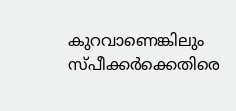കുറവാണെങ്കിലും സ്‌പീക്കർക്കെതിരെ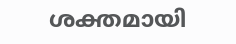ശക്തമായി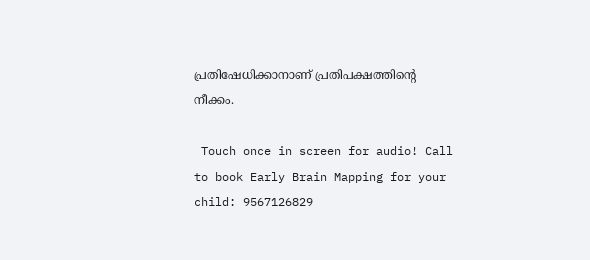പ്രതിഷേധിക്കാനാണ് പ്രതിപക്ഷത്തിന്റെ നീക്കം.

 Touch once in screen for audio! Call to book Early Brain Mapping for your child: 9567126829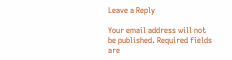Leave a Reply

Your email address will not be published. Required fields are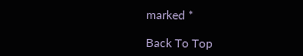marked *

Back To Top